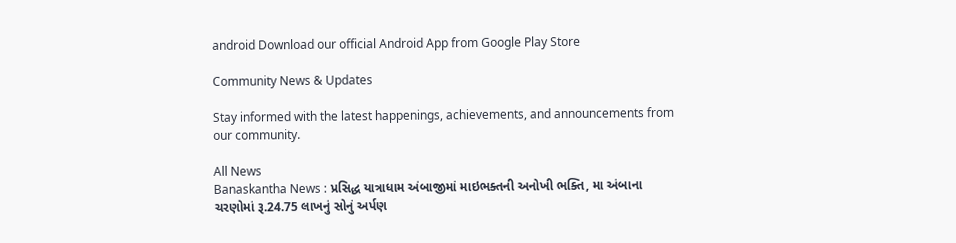android Download our official Android App from Google Play Store

Community News & Updates

Stay informed with the latest happenings, achievements, and announcements from our community.

All News
Banaskantha News : પ્રસિદ્ધ યાત્રાધામ અંબાજીમાં માઇભક્તની અનોખી ભક્તિ, મા અંબાના ચરણોમાં રૂ.24.75 લાખનું સોનું અર્પણ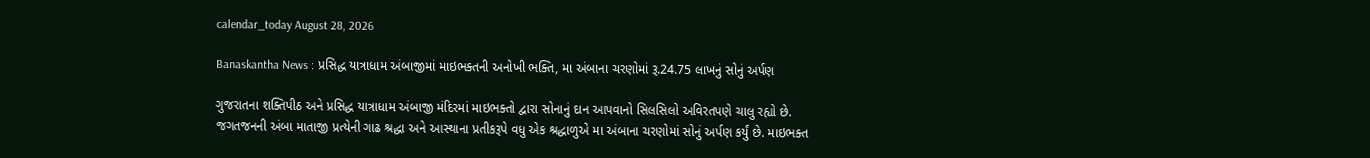calendar_today August 28, 2026

Banaskantha News : પ્રસિદ્ધ યાત્રાધામ અંબાજીમાં માઇભક્તની અનોખી ભક્તિ, મા અંબાના ચરણોમાં રૂ.24.75 લાખનું સોનું અર્પણ

ગુજરાતના શક્તિપીઠ અને પ્રસિદ્ધ યાત્રાધામ અંબાજી મંદિરમાં માઇભક્તો દ્વારા સોનાનું દાન આપવાનો સિલસિલો અવિરતપણે ચાલુ રહ્યો છે. જગતજનની અંબા માતાજી પ્રત્યેની ગાઢ શ્રદ્ધા અને આસ્થાના પ્રતીકરૂપે વધુ એક શ્રદ્ધાળુએ મા અંબાના ચરણોમાં સોનું અર્પણ કર્યું છે. માઇભક્ત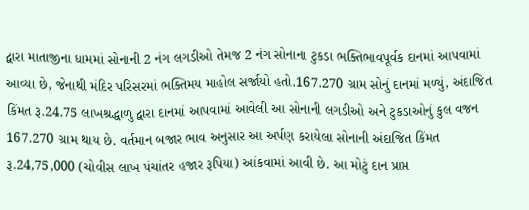દ્વારા માતાજીના ધામમાં સોનાની 2 નંગ લગડીઓ તેમજ 2 નંગ સોનાના ટુકડા ભક્તિભાવપૂર્વક દાનમાં આપવામાં આવ્યા છે, જેનાથી મંદિર પરિસરમાં ભક્તિમય માહોલ સર્જાયો હતો.167.270 ગ્રામ સોનું દાનમાં મળ્યું, અંદાજિત કિંમત રૂ.24.75 લાખશ્રદ્ધાળુ દ્વારા દાનમાં આપવામાં આવેલી આ સોનાની લગડીઓ અને ટુકડાઓનું કુલ વજન 167.270 ગ્રામ થાય છે. વર્તમાન બજાર ભાવ અનુસાર આ અર્પણ કરાયેલા સોનાની અંદાજિત કિંમત રૂ.24,75,000 (ચોવીસ લાખ પંચાંતર હજાર રૂપિયા) આંકવામાં આવી છે. આ મોટું દાન પ્રાપ્ત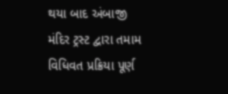થયા બાદ અંબાજી મંદિર ટ્રસ્ટ દ્વારા તમામ વિધિવત પ્રક્રિયા પૂર્ણ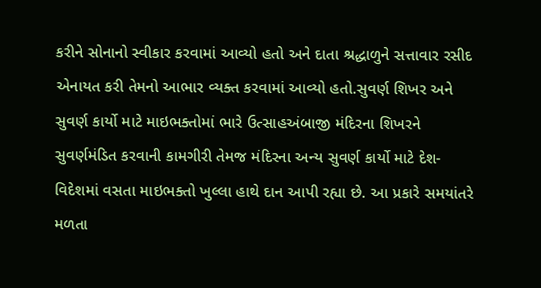કરીને સોનાનો સ્વીકાર કરવામાં આવ્યો હતો અને દાતા શ્રદ્ધાળુને સત્તાવાર રસીદ એનાયત કરી તેમનો આભાર વ્યક્ત કરવામાં આવ્યો હતો.સુવર્ણ શિખર અને સુવર્ણ કાર્યો માટે માઇભક્તોમાં ભારે ઉત્સાહઅંબાજી મંદિરના શિખરને સુવર્ણમંડિત કરવાની કામગીરી તેમજ મંદિરના અન્ય સુવર્ણ કાર્યો માટે દેશ-વિદેશમાં વસતા માઇભક્તો ખુલ્લા હાથે દાન આપી રહ્યા છે. આ પ્રકારે સમયાંતરે મળતા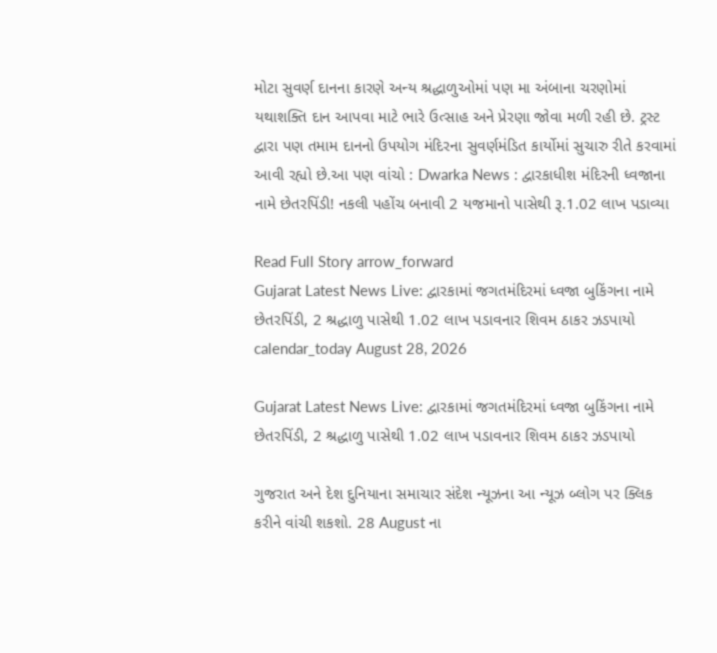મોટા સુવર્ણ દાનના કારણે અન્ય શ્રદ્ધાળુઓમાં પણ મા અંબાના ચરણોમાં યથાશક્તિ દાન આપવા માટે ભારે ઉત્સાહ અને પ્રેરણા જોવા મળી રહી છે. ટ્રસ્ટ દ્વારા પણ તમામ દાનનો ઉપયોગ મંદિરના સુવર્ણમંડિત કાર્યોમાં સુચારુ રીતે કરવામાં આવી રહ્યો છે.આ પણ વાંચો : Dwarka News : દ્વારકાધીશ મંદિરની ધ્વજાના નામે છેતરપિંડી! નકલી પહોંચ બનાવી 2 યજમાનો પાસેથી રૂ.1.02 લાખ પડાવ્યા

Read Full Story arrow_forward
Gujarat Latest News Live: દ્વારકામાં જગતમંદિરમાં ધ્વજા બુકિંગના નામે છેતરપિંડી, 2 શ્રદ્ધાળુ પાસેથી 1.02 લાખ પડાવનાર શિવમ ઠાકર ઝડપાયો
calendar_today August 28, 2026

Gujarat Latest News Live: દ્વારકામાં જગતમંદિરમાં ધ્વજા બુકિંગના નામે છેતરપિંડી, 2 શ્રદ્ધાળુ પાસેથી 1.02 લાખ પડાવનાર શિવમ ઠાકર ઝડપાયો

ગુજરાત અને દેશ દુનિયાના સમાચાર સંદેશ ન્યૂઝના આ ન્યૂઝ બ્લોગ પર ક્લિક કરીને વાંચી શકશો. 28 August ના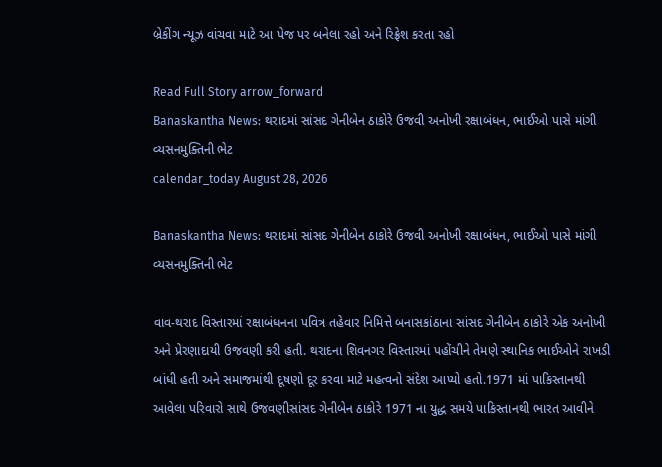બ્રેકીંગ ન્યૂઝ વાંચવા માટે આ પેજ પર બનેલા રહો અને રિફ્રેશ કરતા રહો

Read Full Story arrow_forward
Banaskantha News: થરાદમાં સાંસદ ગેનીબેન ઠાકોરે ઉજવી અનોખી રક્ષાબંધન, ભાઈઓ પાસે માંગી વ્યસનમુક્તિની ભેટ
calendar_today August 28, 2026

Banaskantha News: થરાદમાં સાંસદ ગેનીબેન ઠાકોરે ઉજવી અનોખી રક્ષાબંધન, ભાઈઓ પાસે માંગી વ્યસનમુક્તિની ભેટ

વાવ-થરાદ વિસ્તારમાં રક્ષાબંધનના પવિત્ર તહેવાર નિમિત્તે બનાસકાંઠાના સાંસદ ગેનીબેન ઠાકોરે એક અનોખી અને પ્રેરણાદાયી ઉજવણી કરી હતી. થરાદના શિવનગર વિસ્તારમાં પહોંચીને તેમણે સ્થાનિક ભાઈઓને રાખડી બાંધી હતી અને સમાજમાંથી દૂષણો દૂર કરવા માટે મહત્વનો સંદેશ આપ્યો હતો.1971 માં પાકિસ્તાનથી આવેલા પરિવારો સાથે ઉજવણીસાંસદ ગેનીબેન ઠાકોરે 1971 ના યુદ્ધ સમયે પાકિસ્તાનથી ભારત આવીને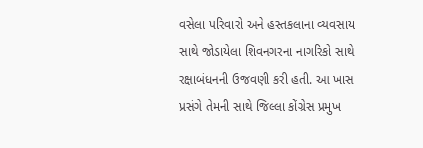વસેલા પરિવારો અને હસ્તકલાના વ્યવસાય સાથે જોડાયેલા શિવનગરના નાગરિકો સાથે રક્ષાબંધનની ઉજવણી કરી હતી. આ ખાસ પ્રસંગે તેમની સાથે જિલ્લા કોંગ્રેસ પ્રમુખ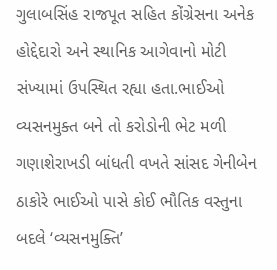ગુલાબસિંહ રાજપૂત સહિત કોંગ્રેસના અનેક હોદ્દેદારો અને સ્થાનિક આગેવાનો મોટી સંખ્યામાં ઉપસ્થિત રહ્યા હતા.ભાઈઓ વ્યસનમુક્ત બને તો કરોડોની ભેટ મળી ગણાશેરાખડી બાંધતી વખતે સાંસદ ગેનીબેન ઠાકોરે ભાઈઓ પાસે કોઈ ભૌતિક વસ્તુના બદલે ‘વ્યસનમુક્તિ’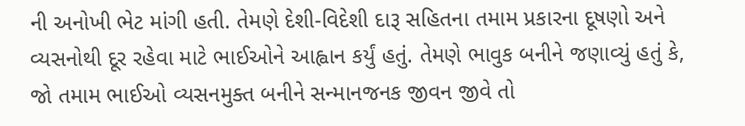ની અનોખી ભેટ માંગી હતી. તેમણે દેશી-વિદેશી દારૂ સહિતના તમામ પ્રકારના દૂષણો અને વ્યસનોથી દૂર રહેવા માટે ભાઈઓને આહ્વાન કર્યું હતું. તેમણે ભાવુક બનીને જણાવ્યું હતું કે, જો તમામ ભાઈઓ વ્યસનમુક્ત બનીને સન્માનજનક જીવન જીવે તો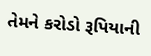તેમને કરોડો રૂપિયાની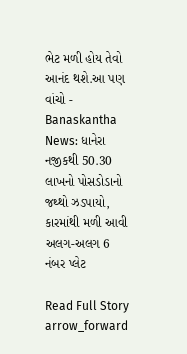ભેટ મળી હોય તેવો આનંદ થશે.આ પણ વાંચો - Banaskantha News: ધાનેરા નજીકથી 50.30 લાખનો પોસડોડાનો જથ્થો ઝડપાયો, કારમાંથી મળી આવી અલગ-અલગ 6 નંબર પ્લેટ

Read Full Story arrow_forward